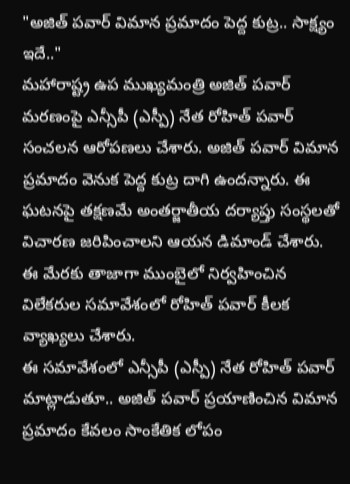"అజిత్ పవార్ విమాన ప్రమాదం పెద్ద కుట్ర.. సాక్ష్యం ఇదే.."
మహారాష్ట్ర ఉప ముఖ్యమంత్రి అజిత్ పవార్ మరణంపై ఎన్సీపీ (ఎస్పీ) నేత రోహిత్ పవార్ సంచలన ఆరోపణలు చేశారు. అజిత్ పవార్ విమాన ప్రమాదం వెనుక పెద్ద కుట్ర దాగి ఉందన్నారు. ఈ ఘటనపై తక్షణమే అంతర్జాతీయ దర్యాప్తు సంస్థలతో విచారణ జరిపించాలని ఆయన డిమాండ్ చేశారు. ఈ మేరకు తాజాగా ముంబైలో నిర్వహించిన విలేకరుల సమావేశంలో రోహిత్ పవార్ కీలక వ్యాఖ్యలు చేశారు.
ఈ సమావేశంలో ఎన్సీపీ (ఎస్పీ) నేత రోహిత్ పవార్ మాట్లాడుతూ.. అజిత్ పవార్ ప్రయాణించిన విమాన ప్రమాదం కేవలం సాంకేతిక లోపం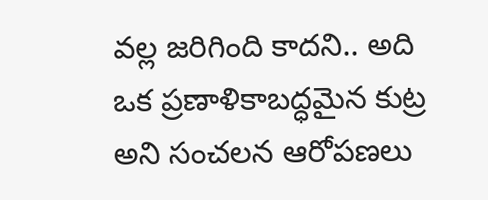వల్ల జరిగింది కాదని.. అది ఒక ప్రణాళికాబద్ధమైన కుట్ర అని సంచలన ఆరోపణలు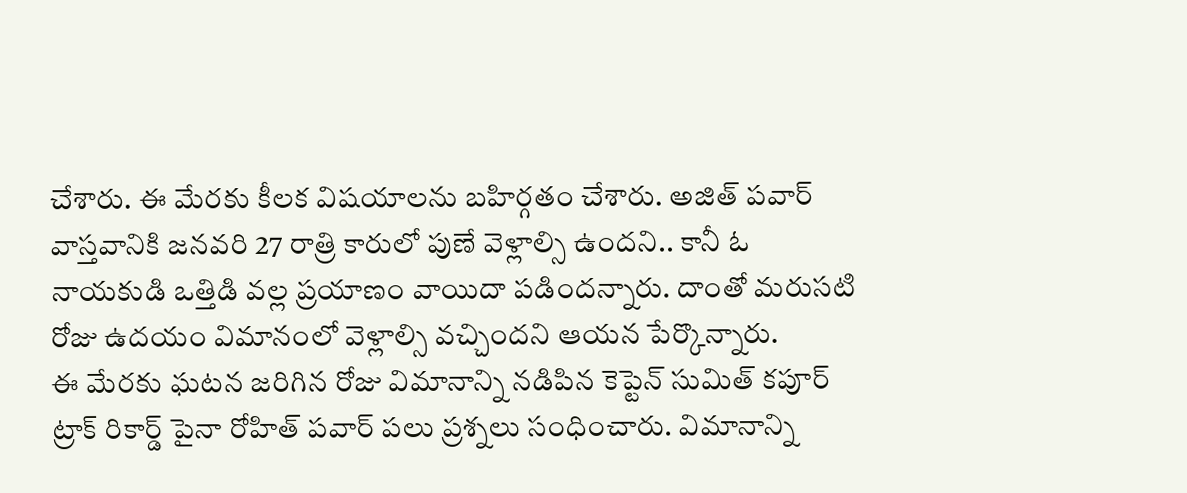చేశారు. ఈ మేరకు కీలక విషయాలను బహిర్గతం చేశారు. అజిత్ పవార్ వాస్తవానికి జనవరి 27 రాత్రి కారులో పుణే వెళ్లాల్సి ఉందని.. కానీ ఓ నాయకుడి ఒత్తిడి వల్ల ప్రయాణం వాయిదా పడిందన్నారు. దాంతో మరుసటి రోజు ఉదయం విమానంలో వెళ్లాల్సి వచ్చిందని ఆయన పేర్కొన్నారు.
ఈ మేరకు ఘటన జరిగిన రోజు విమానాన్ని నడిపిన కెప్టెన్ సుమిత్ కపూర్ ట్రాక్ రికార్డ్ పైనా రోహిత్ పవార్ పలు ప్రశ్నలు సంధించారు. విమానాన్ని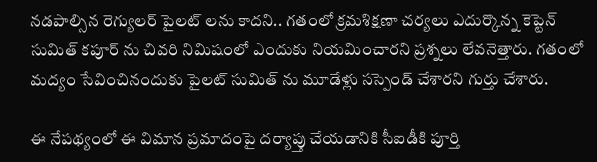నడపాల్సిన రెగ్యులర్ పైలట్ లను కాదని.. గతంలో క్రమశిక్షణా చర్యలు ఎదుర్కొన్న కెప్టెన్ సుమిత్ కపూర్ ను చివరి నిమిషంలో ఎందుకు నియమించారని ప్రశ్నలు లేవనెత్తారు. గతంలో మద్యం సేవించినందుకు పైలట్ సుమిత్ ను మూడేళ్లు సస్పెండ్ చేశారని గుర్తు చేశారు.

ఈ నేపథ్యంలో ఈ విమాన ప్రమాదంపై దర్యాప్తు చేయడానికి సీఐడీకి పూర్తి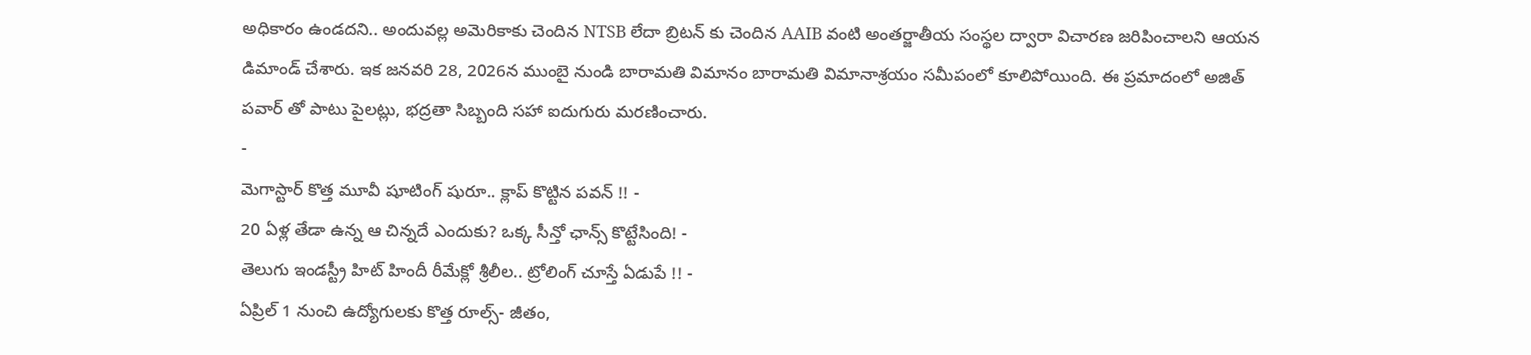అధికారం ఉండదని.. అందువల్ల అమెరికాకు చెందిన NTSB లేదా బ్రిటన్ కు చెందిన AAIB వంటి అంతర్జాతీయ సంస్థల ద్వారా విచారణ జరిపించాలని ఆయన డిమాండ్ చేశారు. ఇక జనవరి 28, 2026న ముంబై నుండి బారామతి విమానం బారామతి విమానాశ్రయం సమీపంలో కూలిపోయింది. ఈ ప్రమాదంలో అజిత్ పవార్ తో పాటు పైలట్లు, భద్రతా సిబ్బంది సహా ఐదుగురు మరణించారు.
-
మెగాస్టార్ కొత్త మూవీ షూటింగ్ షురూ.. క్లాప్ కొట్టిన పవన్ !! -
20 ఏళ్ల తేడా ఉన్న ఆ చిన్నదే ఎందుకు? ఒక్క సీన్తో ఛాన్స్ కొట్టేసింది! -
తెలుగు ఇండస్ట్రీ హిట్ హిందీ రీమేక్లో శ్రీలీల.. ట్రోలింగ్ చూస్తే ఏడుపే !! -
ఏప్రిల్ 1 నుంచి ఉద్యోగులకు కొత్త రూల్స్- జీతం,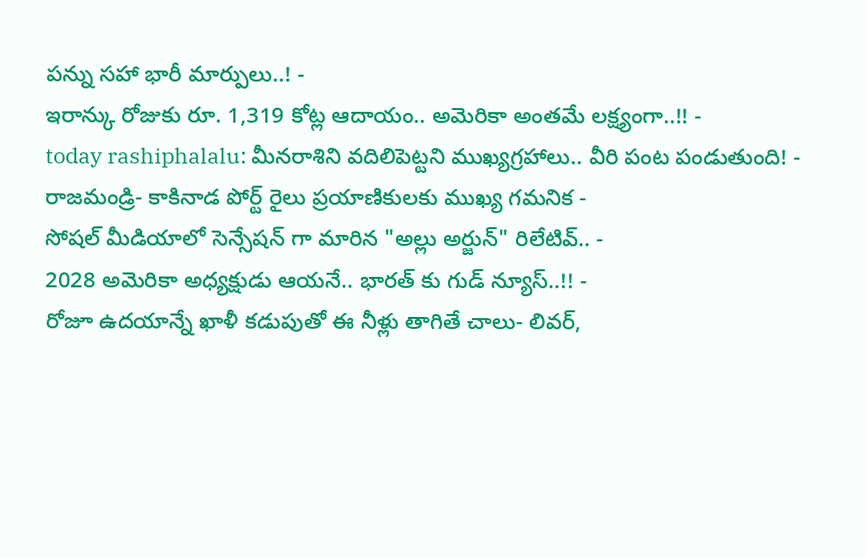పన్ను సహా భారీ మార్పులు..! -
ఇరాన్కు రోజుకు రూ. 1,319 కోట్ల ఆదాయం.. అమెరికా అంతమే లక్ష్యంగా..!! -
today rashiphalalu: మీనరాశిని వదిలిపెట్టని ముఖ్యగ్రహాలు.. వీరి పంట పండుతుంది! -
రాజమండ్రి- కాకినాడ పోర్ట్ రైలు ప్రయాణికులకు ముఖ్య గమనిక -
సోషల్ మీడియాలో సెన్సేషన్ గా మారిన "అల్లు అర్జున్" రిలేటివ్.. -
2028 అమెరికా అధ్యక్షుడు ఆయనే.. భారత్ కు గుడ్ న్యూస్..!! -
రోజూ ఉదయాన్నే ఖాళీ కడుపుతో ఈ నీళ్లు తాగితే చాలు- లివర్,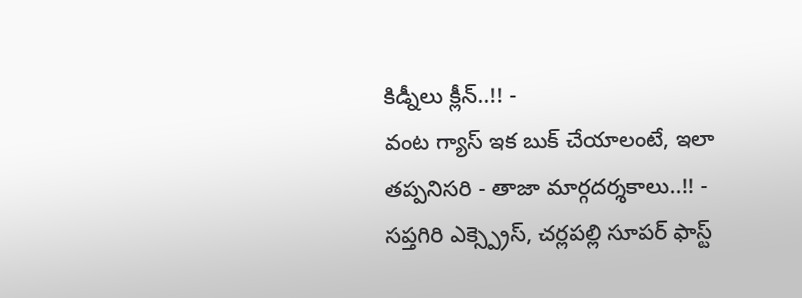కిడ్నీలు క్లీన్..!! -
వంట గ్యాస్ ఇక బుక్ చేయాలంటే, ఇలా తప్పనిసరి - తాజా మార్గదర్శకాలు..!! -
సప్తగిరి ఎక్స్ప్రెస్, చర్లపల్లి సూపర్ ఫాస్ట్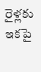రైళ్లకు ఇకపై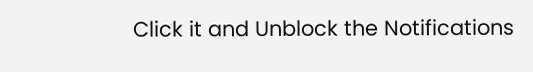Click it and Unblock the Notifications